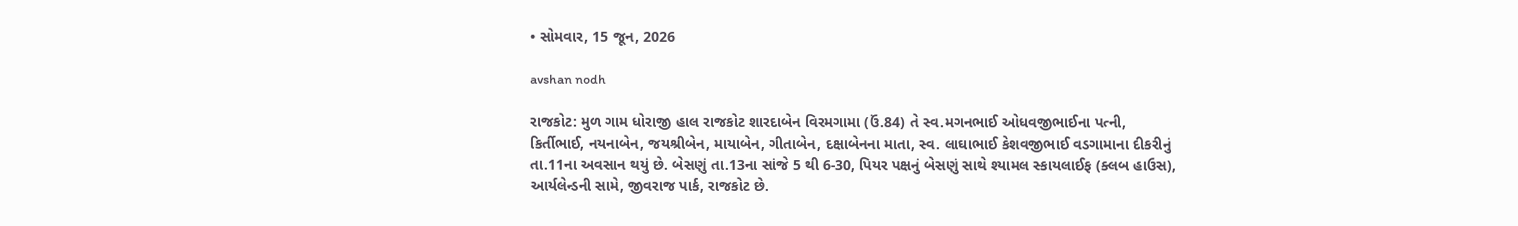• સોમવાર, 15 જૂન, 2026

avshan nodh

રાજકોટ: મુળ ગામ ધોરાજી હાલ રાજકોટ શારદાબેન વિરમગામા (ઉં.84) તે સ્વ.મગનભાઈ ઓધવજીભાઈના પત્ની, કિર્તીભાઈ, નયનાબેન, જયશ્રીબેન, માયાબેન, ગીતાબેન, દક્ષાબેનના માતા, સ્વ. લાઘાભાઈ કેશવજીભાઈ વડગામાના દીકરીનું તા.11ના અવસાન થયું છે. બેસણું તા.13ના સાંજે 5 થી 6-30, પિયર પક્ષનું બેસણું સાથે શ્યામલ સ્કાયલાઈફ (ક્લબ હાઉસ), આર્યલેન્ડની સામે, જીવરાજ પાર્ક, રાજકોટ છે.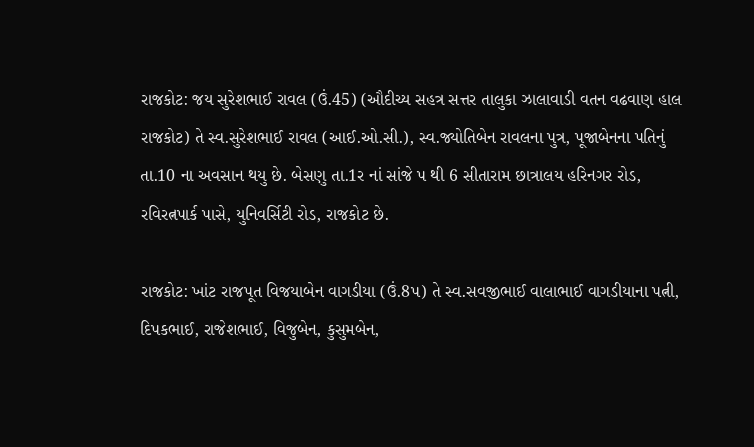રાજકોટ: જય સુરેશભાઈ રાવલ (ઉં.45) (ઔદીચ્ય સહત્ર સત્તર તાલુકા ઝાલાવાડી વતન વઢવાણ હાલ રાજકોટ) તે સ્વ.સુરેશભાઈ રાવલ (આઈ.ઓ.સી.), સ્વ.જ્યોતિબેન રાવલના પુત્ર, પૂજાબેનના પતિનું તા.10 ના અવસાન થયુ છે. બેસણુ તા.1ર નાં સાંજે પ થી 6 સીતારામ છાત્રાલય હરિનગર રોડ, રવિરત્નપાર્ક પાસે, યુનિવર્સિટી રોડ, રાજકોટ છે.

રાજકોટ: ખાંટ રાજપૂત વિજયાબેન વાગડીયા (ઉં.8પ) તે સ્વ.સવજીભાઈ વાલાભાઈ વાગડીયાના પત્ની, દિપકભાઈ, રાજેશભાઈ, વિજુબેન, કુસુમબેન,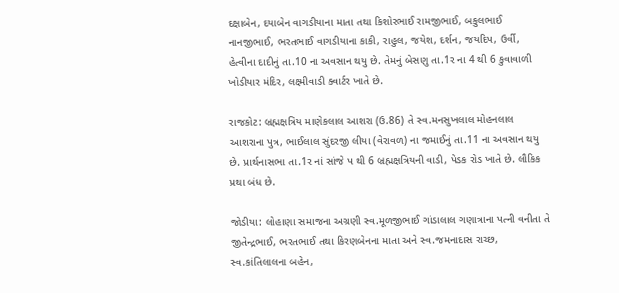દક્ષાબેન, દયાબેન વાગડીયાના માતા તથા કિશોરભાઈ રામજીભાઈ, બકુલભાઈ નાનજીભાઈ, ભરતભાઈ વાગડીયાના કાકી, રાહુલ, જયેશ, દર્શન, જયદિપ, ઉર્વી, હેત્વીના દાદીનું તા.10 ના અવસાન થયુ છે. તેમનું બેસણુ તા.1ર ના 4 થી 6 કુવાવાળી ખોડીયાર મંદિર, લક્ષ્મીવાડી ક્વાર્ટર ખાતે છે.

રાજકોટ: બ્રહ્મક્ષત્રિય માણેકલાલ આશરા (ઉ.86) તે સ્વ.મનસુખલાલ મોહનલાલ આશરાના પુત્ર, ભાઈલાલ સુંદરજી લીયા (વેરાવળ) ના જમાઈનું તા.11 ના અવસાન થયુ છે. પ્રાર્થનાસભા તા.1ર નાં સાંજે પ થી 6 બ્રહ્મક્ષત્રિયની વાડી, પેડક રોડ ખાતે છે. લૌકિક પ્રથા બંધ છે.

જોડીયા: લોહાણા સમાજના અગ્રણી સ્વ.મૂળજીભાઈ ગાંડાલાલ ગણાત્રાના પત્ની વનીતા તે જીતેન્દ્રભાઈ, ભરતભાઈ તથા કિરણબેનના માતા અને સ્વ.જમનાદાસ રાચ્છ, સ્વ.કાંતિલાલના બહેન,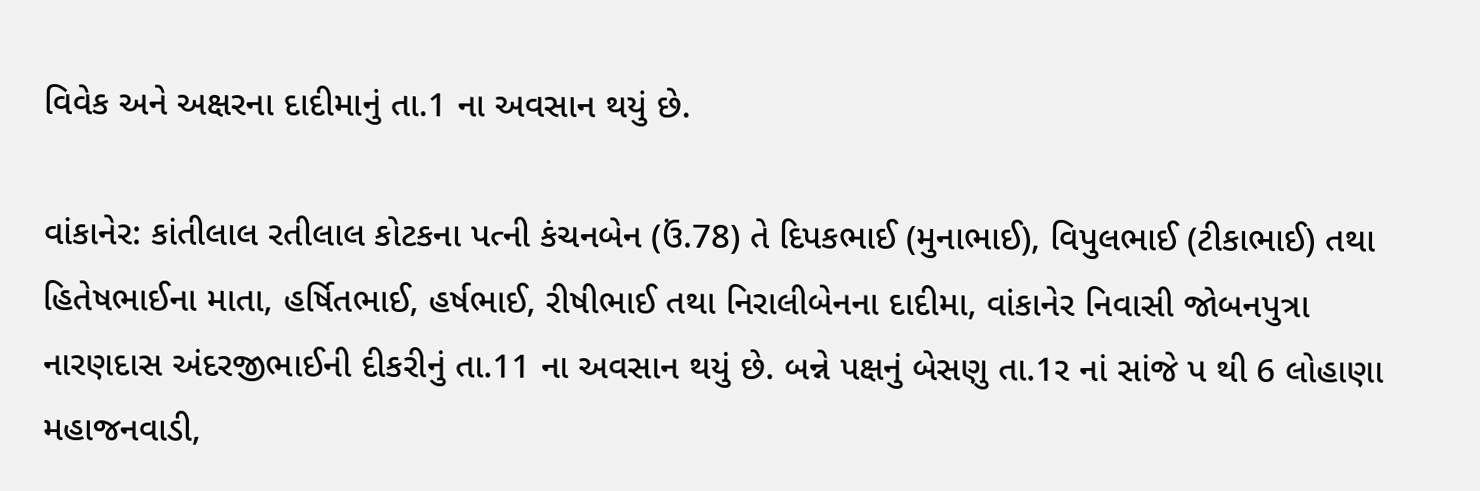વિવેક અને અક્ષરના દાદીમાનું તા.1 ના અવસાન થયું છે.

વાંકાનેર: કાંતીલાલ રતીલાલ કોટકના પત્ની કંચનબેન (ઉં.78) તે દિપકભાઈ (મુનાભાઈ), વિપુલભાઈ (ટીકાભાઈ) તથા હિતેષભાઈના માતા, હર્ષિતભાઈ, હર્ષભાઈ, રીષીભાઈ તથા નિરાલીબેનના દાદીમા, વાંકાનેર નિવાસી જોબનપુત્રા નારણદાસ અંદરજીભાઈની દીકરીનું તા.11 ના અવસાન થયું છે. બન્ને પક્ષનું બેસણુ તા.1ર નાં સાંજે પ થી 6 લોહાણા મહાજનવાડી,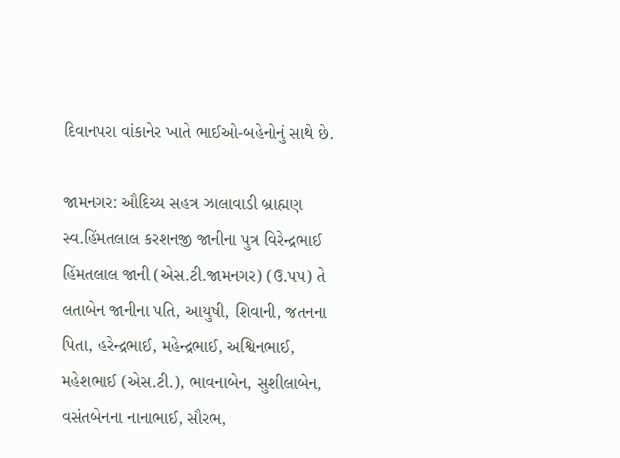દિવાનપરા વાંકાનેર ખાતે ભાઈઓ-બહેનોનું સાથે છે.

જામનગર: ઔદિચ્ય સહત્ર ઝાલાવાડી બ્રાહ્મણ સ્વ.હિંમતલાલ કરશનજી જાનીના પુત્ર વિરેન્દ્રભાઈ હિંમતલાલ જાની (એસ.ટી.જામનગર) (ઉ.પપ) તે લતાબેન જાનીના પતિ, આયુષી, શિવાની, જતનના પિતા, હરેન્દ્રભાઈ, મહેન્દ્રભાઈ, અશ્વિનભાઈ, મહેશભાઈ (એસ.ટી.), ભાવનાબેન, સુશીલાબેન, વસંતબેનના નાનાભાઈ, સૌરભ,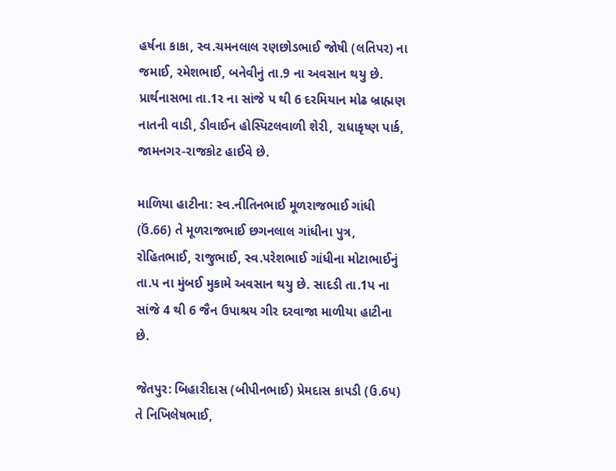હર્ષના કાકા, સ્વ.ચમનલાલ રણછોડભાઈ જોષી (લતિપર) ના જમાઈ, રમેશભાઈ, બનેવીનું તા.9 ના અવસાન થયુ છે. પ્રાર્થનાસભા તા.1ર ના સાંજે પ થી 6 દરમિયાન મોઢ બ્રાહ્મણ નાતની વાડી, ડીવાઈન હોસ્પિટલવાળી શેરી, રાધાકૃષ્ણ પાર્ક, જામનગર-રાજકોટ હાઈવે છે.

માળિયા હાટીના: સ્વ.નીતિનભાઈ મૂળરાજભાઈ ગાંધી (ઉં.66) તે મૂળરાજભાઈ છગનલાલ ગાંધીના પુત્ર, રોહિતભાઈ, રાજુભાઈ, સ્વ.પરેશભાઈ ગાંધીના મોટાભાઈનું તા.પ ના મુંબઈ મુકામે અવસાન થયુ છે. સાદડી તા.1પ ના સાંજે 4 થી 6 જૈન ઉપાશ્રય ગીર દરવાજા માળીયા હાટીના છે.

જેતપુર: બિહારીદાસ (બીપીનભાઈ) પ્રેમદાસ કાપડી (ઉ.6પ) તે નિખિલેષભાઈ,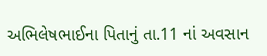અભિલેષભાઈના પિતાનું તા.11 નાં અવસાન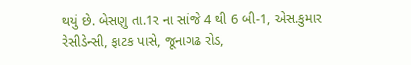થયું છે. બેસણુ તા.1ર ના સાંજે 4 થી 6 બી-1, એસ.કુમાર રેસીડેન્સી, ફાટક પાસે, જૂનાગઢ રોડ,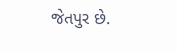જેતપુર છે.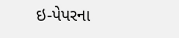ઇ-પેપરના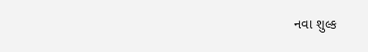નવા શુલ્ક